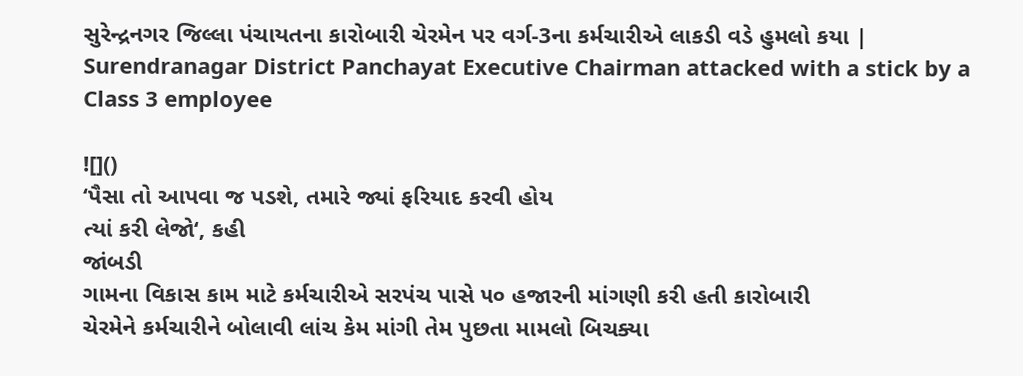સુરેન્દ્રનગર જિલ્લા પંચાયતના કારોબારી ચેરમેન પર વર્ગ-3ના કર્મચારીએ લાકડી વડે હુમલો કયા | Surendranagar District Panchayat Executive Chairman attacked with a stick by a Class 3 employee

![]()
‘પૈસા તો આપવા જ પડશે, તમારે જ્યાં ફરિયાદ કરવી હોય
ત્યાં કરી લેજો‘, કહી
જાંબડી
ગામના વિકાસ કામ માટે કર્મચારીએ સરપંચ પાસે ૫૦ હજારની માંગણી કરી હતી કારોબારી
ચેરમેને કર્મચારીને બોલાવી લાંચ કેમ માંગી તેમ પુછતા મામલો બિચક્યા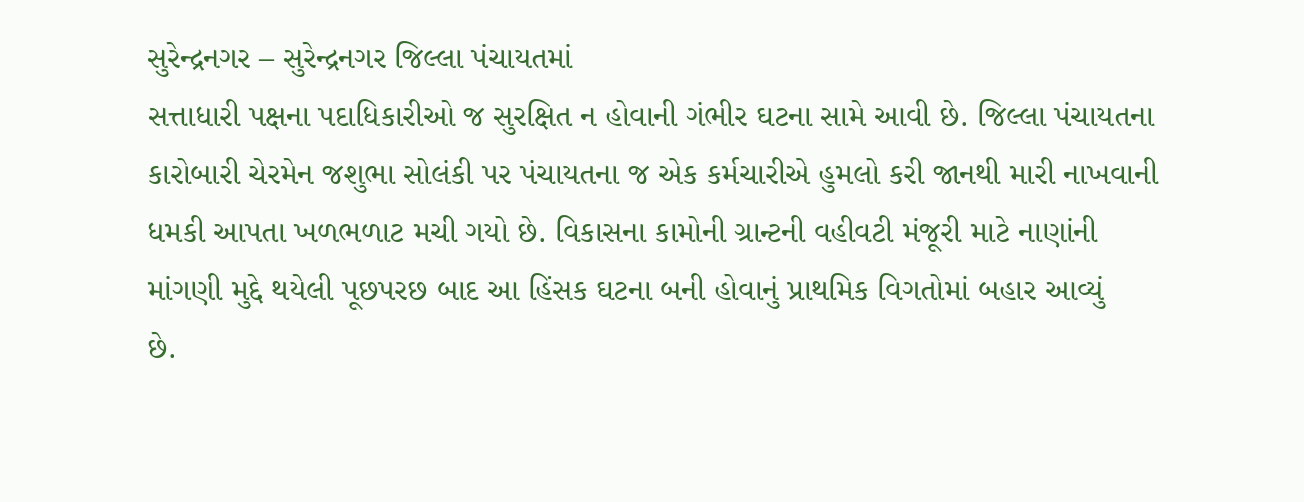સુરેન્દ્રનગર – સુરેન્દ્રનગર જિલ્લા પંચાયતમાં
સત્તાધારી પક્ષના પદાધિકારીઓ જ સુરક્ષિત ન હોવાની ગંભીર ઘટના સામે આવી છે. જિલ્લા પંચાયતના
કારોબારી ચેરમેન જશુભા સોલંકી પર પંચાયતના જ એક કર્મચારીએ હુમલો કરી જાનથી મારી નાખવાની
ધમકી આપતા ખળભળાટ મચી ગયો છે. વિકાસના કામોની ગ્રાન્ટની વહીવટી મંજૂરી માટે નાણાંની
માંગણી મુદ્દે થયેલી પૂછપરછ બાદ આ હિંસક ઘટના બની હોવાનું પ્રાથમિક વિગતોમાં બહાર આવ્યું
છે.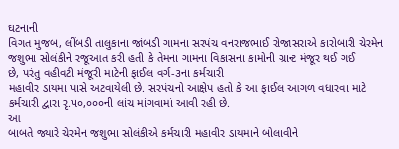ઘટનાની
વિગત મુજબ, લીંબડી તાલુકાના જાંબડી ગામના સરપંચ વનરાજભાઈ રોજાસરાએ કારોબારી ચેરમેન
જશુભા સોલંકીને રજૂઆત કરી હતી કે તેમના ગામના વિકાસના કામોની ગ્રાન્ટ મંજૂર થઈ ગઈ
છે, પરંતુ વહીવટી મંજૂરી માટેની ફાઈલ વર્ગ-૩ના કર્મચારી
મહાવીર ડાયમા પાસે અટવાયેલી છે. સરપંચનો આક્ષેપ હતો કે આ ફાઈલ આગળ વધારવા માટે
કર્મચારી દ્વારા રૃ.૫૦,૦૦૦ની લાંચ માંગવામાં આવી રહી છે.
આ
બાબતે જ્યારે ચેરમેન જશુભા સોલંકીએ કર્મચારી મહાવીર ડાયમાને બોલાવીને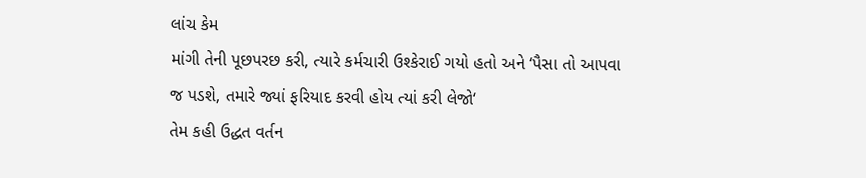લાંચ કેમ
માંગી તેની પૂછપરછ કરી, ત્યારે કર્મચારી ઉશ્કેરાઈ ગયો હતો અને ‘પૈસા તો આપવા
જ પડશે, તમારે જ્યાં ફરિયાદ કરવી હોય ત્યાં કરી લેજો‘
તેમ કહી ઉદ્ધત વર્તન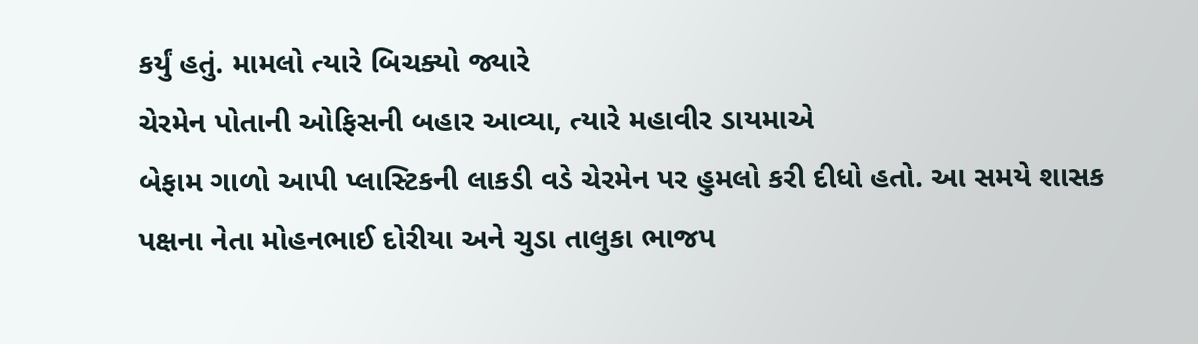કર્યું હતું. મામલો ત્યારે બિચક્યો જ્યારે
ચેરમેન પોતાની ઓફિસની બહાર આવ્યા, ત્યારે મહાવીર ડાયમાએ
બેફામ ગાળો આપી પ્લાસ્ટિકની લાકડી વડે ચેરમેન પર હુમલો કરી દીધો હતો. આ સમયે શાસક
પક્ષના નેતા મોહનભાઈ દોરીયા અને ચુડા તાલુકા ભાજપ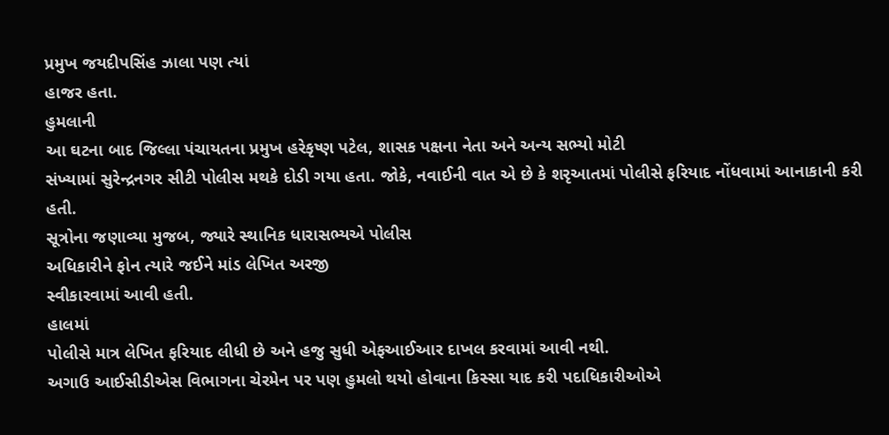પ્રમુખ જયદીપસિંહ ઝાલા પણ ત્યાં
હાજર હતા.
હુમલાની
આ ઘટના બાદ જિલ્લા પંચાયતના પ્રમુખ હરેકૃષ્ણ પટેલ, શાસક પક્ષના નેતા અને અન્ય સભ્યો મોટી
સંખ્યામાં સુરેન્દ્રનગર સીટી પોલીસ મથકે દોડી ગયા હતા. જોકે, નવાઈની વાત એ છે કે શરૃઆતમાં પોલીસે ફરિયાદ નોંધવામાં આનાકાની કરી હતી.
સૂત્રોના જણાવ્યા મુજબ, જ્યારે સ્થાનિક ધારાસભ્યએ પોલીસ
અધિકારીને ફોન ત્યારે જઈને માંડ લેખિત અરજી
સ્વીકારવામાં આવી હતી.
હાલમાં
પોલીસે માત્ર લેખિત ફરિયાદ લીધી છે અને હજુ સુધી એફઆઈઆર દાખલ કરવામાં આવી નથી.
અગાઉ આઈસીડીએસ વિભાગના ચેરમેન પર પણ હુમલો થયો હોવાના કિસ્સા યાદ કરી પદાધિકારીઓએ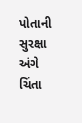પોતાની સુરક્ષા અંગે ચિંતા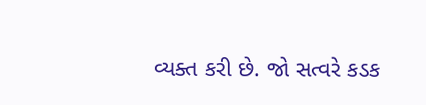વ્યક્ત કરી છે. જો સત્વરે કડક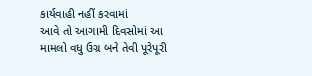કાર્યવાહી નહીં કરવામાં
આવે તો આગામી દિવસોમાં આ મામલો વધુ ઉગ્ર બને તેવી પૂરેપૂરી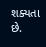શક્યતા છે.